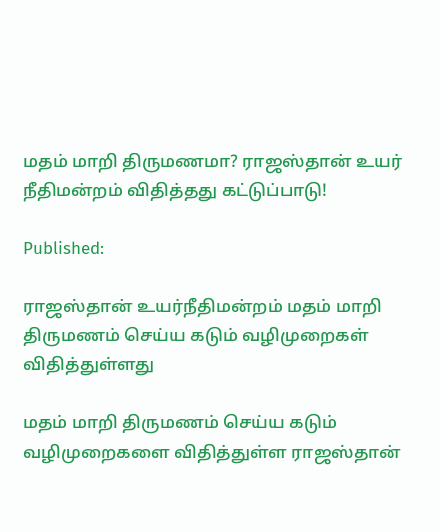மதம் மாறி திருமணமா? ராஜஸ்தான் உயர் நீதிமன்றம் விதித்தது கட்டுப்பாடு!

Published:

ராஜஸ்தான் உயர்நீதிமன்றம் மதம் மாறி திருமணம் செய்ய கடும் வழிமுறைகள் விதித்துள்ளது

மதம் மாறி திருமணம் செய்ய கடும் வழிமுறைகளை விதித்துள்ள ராஜஸ்தான்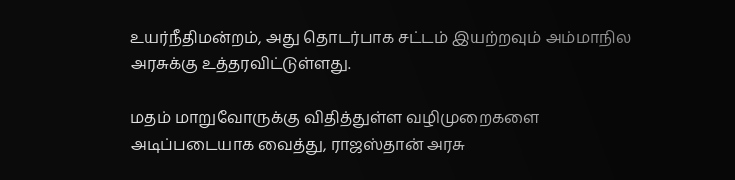உயர்நீதிமன்றம், அது தொடர்பாக சட்டம் இயற்றவும் அம்மாநில அரசுக்கு உத்தரவிட்டுள்ளது.

மதம் மாறுவோருக்கு விதித்துள்ள வழிமுறைகளை அடிப்படையாக வைத்து, ராஜஸ்தான் அரசு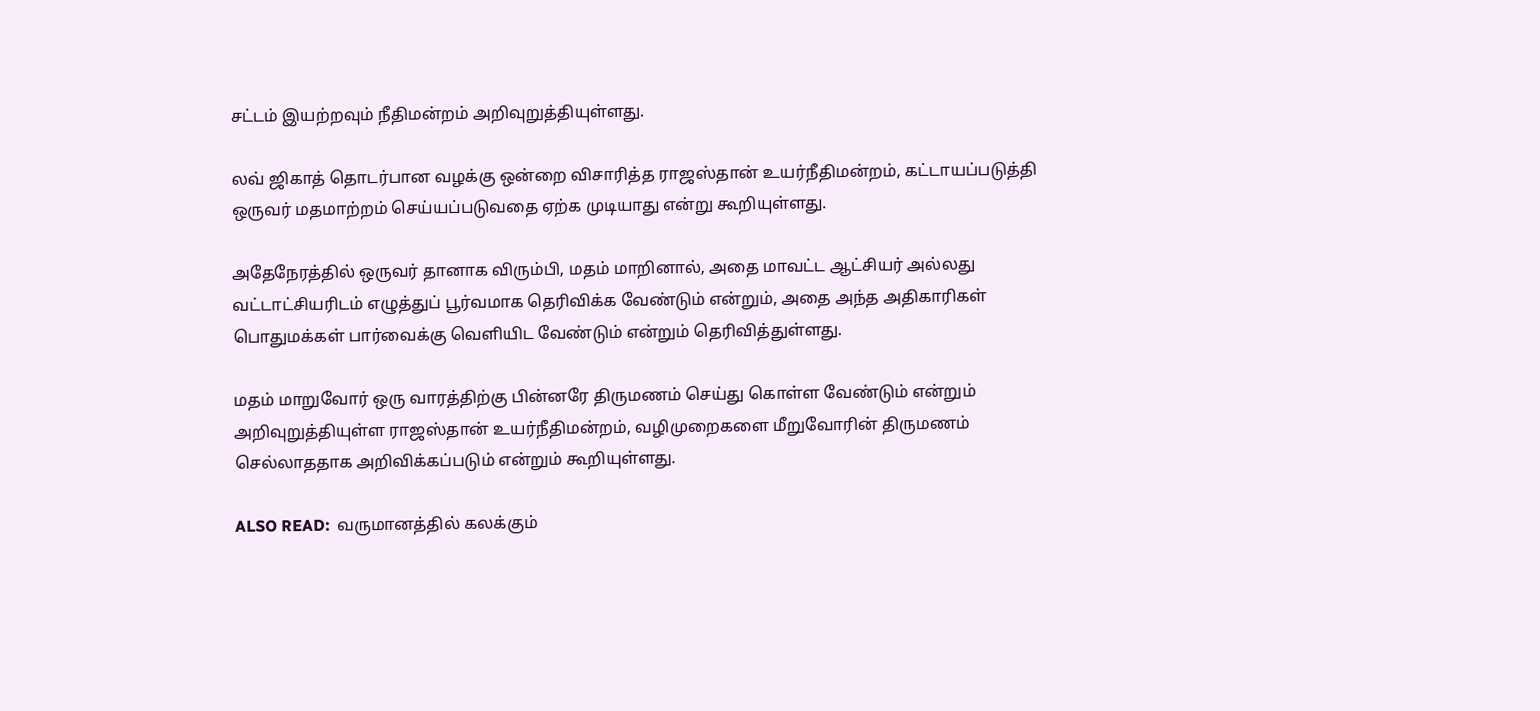சட்டம் இயற்றவும் நீதிமன்றம் அறிவுறுத்தியுள்ளது.

லவ் ஜிகாத் தொடர்பான வழக்கு ஒன்றை விசாரித்த ராஜஸ்தான் உயர்நீதிமன்றம், கட்டாயப்படுத்தி ஒருவர் மதமாற்றம் செய்யப்படுவதை ஏற்க முடியாது என்று கூறியுள்ளது.

அதேநேரத்தில் ஒருவர் தானாக விரும்பி, மதம் மாறினால், அதை மாவட்ட ஆட்சியர் அல்லது வட்டாட்சியரிடம் எழுத்துப் பூர்வமாக தெரிவிக்க வேண்டும் என்றும், அதை அந்த அதிகாரிகள் பொதுமக்கள் பார்வைக்கு வெளியிட வேண்டும் என்றும் தெரிவித்துள்ளது.

மதம் மாறுவோர் ஒரு வாரத்திற்கு பின்னரே திருமணம் செய்து கொள்ள வேண்டும் என்றும் அறிவுறுத்தியுள்ள ராஜஸ்தான் உயர்நீதிமன்றம், வழிமுறைகளை மீறுவோரின் திருமணம் செல்லாததாக அறிவிக்கப்படும் என்றும் கூறியுள்ளது.

ALSO READ:  வருமானத்தில் கலக்கும்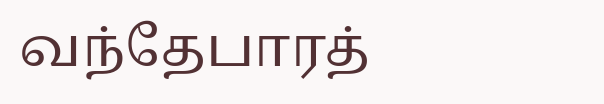வந்தேபாரத்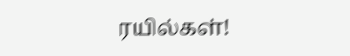ரயில்கள்!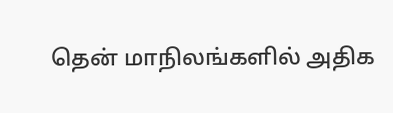தென் மாநிலங்களில் அதிக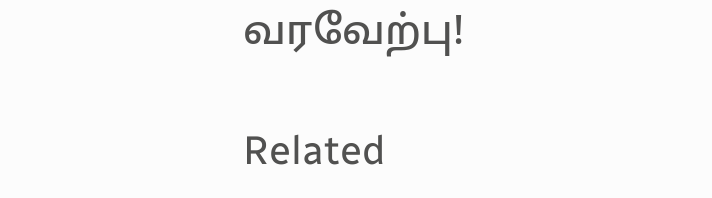வரவேற்பு!

Related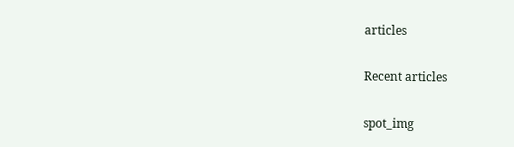articles

Recent articles

spot_img